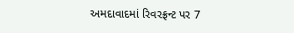અમદાવાદમાં રિવરફ્રન્ટ પર 7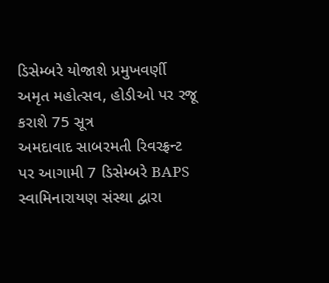ડિસેમ્બરે યોજાશે પ્રમુખવર્ણી અમૃત મહોત્સવ, હોડીઓ પર રજૂ કરાશે 75 સૂત્ર
અમદાવાદ સાબરમતી રિવરફ્રન્ટ પર આગામી 7 ડિસેમ્બરે BAPS સ્વામિનારાયણ સંસ્થા દ્વારા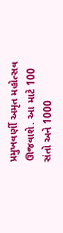પ્રમુખવર્ણી અમૃત મહોત્સવ ઊજવાશે. આ માટે 100 સંતો અને 1000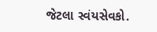જેટલા સ્વંયસેવકો.